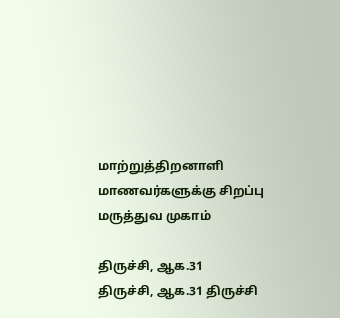மாற்றுத்திறனாளி மாணவர்களுக்கு சிறப்பு மருத்துவ முகாம்

திருச்சி, ஆக.31  திருச்சி, ஆக.31 திருச்சி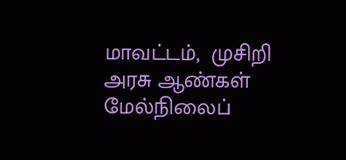மாவட்டம்,  முசிறி அரசு ஆண்கள் மேல்நிலைப்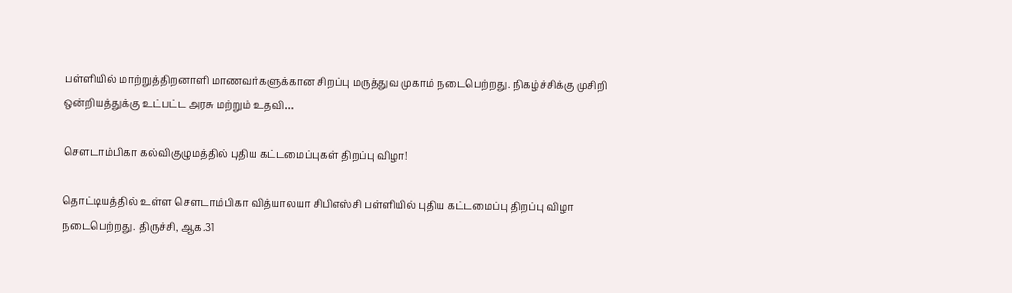பள்ளியில் மாற்றுத்திறனாளி மாணவர்களுக்கான சிறப்பு மருத்துவ முகாம் நடைபெற்றது. நிகழ்ச்சிக்கு முசிறி ஒன்றியத்துக்கு உட்பட்ட அரசு மற்றும் உதவி…

சௌடாம்பிகா கல்விகுழுமத்தில் புதிய கட்டமைப்புகள் திறப்பு விழா!

தொட்டியத்தில் உள்ள சௌடாம்பிகா வித்யாலயா சிபிஎஸ்சி பள்ளியில் புதிய கட்டமைப்பு திறப்பு விழா நடைபெற்றது. திருச்சி, ஆக.31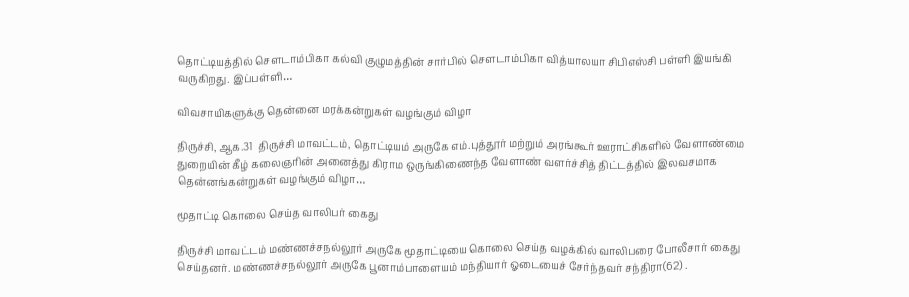தொட்டியத்தில் சௌடாம்பிகா கல்வி குழுமத்தின் சார்பில் சௌடாம்பிகா வித்யாலயா சிபிஎஸ்சி பள்ளி இயங்கி வருகிறது. இப்பள்ளி…

விவசாயிகளுக்கு தென்னை மரக்கன்றுகள் வழங்கும் விழா

திருச்சி, ஆக.31  திருச்சி மாவட்டம், தொட்டியம் அருகே எம்.புத்தூர் மற்றும் அரங்கூர் ஊராட்சிகளில் வேளாண்மை துறையின் கீழ் கலைஞரின் அனைத்து கிராம ஒருங்கிணைந்த வேளாண் வளர்ச்சித் திட்டத்தில் இலவசமாக தென்னங்கன்றுகள் வழங்கும் விழா…

மூதாட்டி கொலை செய்த வாலிபர் கைது

திருச்சி மாவட்டம் மண்ணச்சநல்லூர் அருகே மூதாட்டியை கொலை செய்த வழக்கில் வாலிபரை போலீசார் கைது செய்தனர். மண்ணச்சநல்லூர் அருகே பூனாம்பாளையம் மந்தியார் ஓடையைச் சேர்ந்தவர் சந்திரா(62) .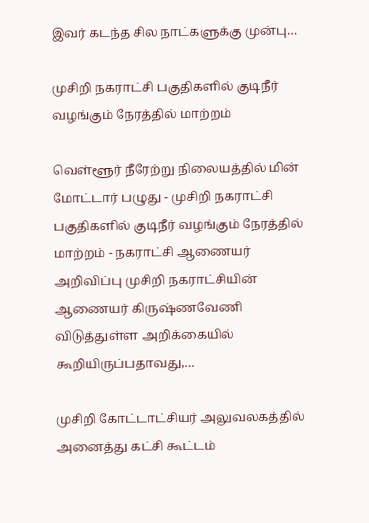இவர் கடந்த சில நாட்களுக்கு முன்பு…

முசிறி நகராட்சி பகுதிகளில் குடிநீர் வழங்கும் நேரத்தில் மாற்றம்

வெள்ளூர் நீரேற்று நிலையத்தில் மின் மோட்டார் பழுது - முசிறி நகராட்சி பகுதிகளில் குடிநீர் வழங்கும் நேரத்தில் மாற்றம் - நகராட்சி ஆணையர் அறிவிப்பு முசிறி நகராட்சியின் ஆணையர் கிருஷ்ணவேணி விடுத்துள்ள அறிக்கையில் கூறியிருப்பதாவது,…

முசிறி கோட்டாட்சியர் அலுவலகத்தில் அனைத்து கட்சி கூட்டம்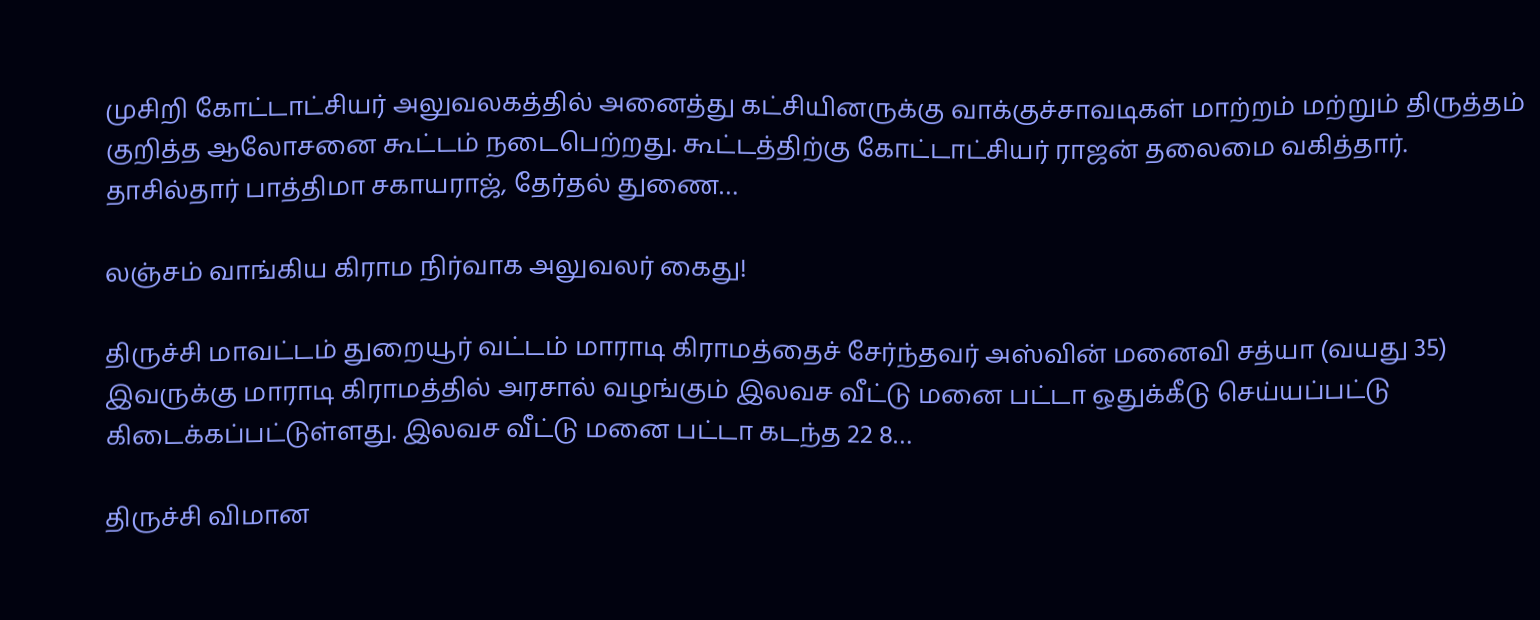முசிறி கோட்டாட்சியர் அலுவலகத்தில் அனைத்து கட்சியினருக்கு வாக்குச்சாவடிகள் மாற்றம் மற்றும் திருத்தம் குறித்த ஆலோசனை கூட்டம் நடைபெற்றது. கூட்டத்திற்கு கோட்டாட்சியர் ராஜன் தலைமை வகித்தார். தாசில்தார் பாத்திமா சகாயராஜ், தேர்தல் துணை…

லஞ்சம் வாங்கிய கிராம நிர்வாக அலுவலர் கைது!

திருச்சி மாவட்டம் துறையூர் வட்டம் மாராடி கிராமத்தைச் சேர்ந்தவர் அஸ்வின் மனைவி சத்யா (வயது 35) இவருக்கு மாராடி கிராமத்தில் அரசால் வழங்கும் இலவச வீட்டு மனை பட்டா ஒதுக்கீடு செய்யப்பட்டு கிடைக்கப்பட்டுள்ளது. இலவச வீட்டு மனை பட்டா கடந்த 22 8…

திருச்சி விமான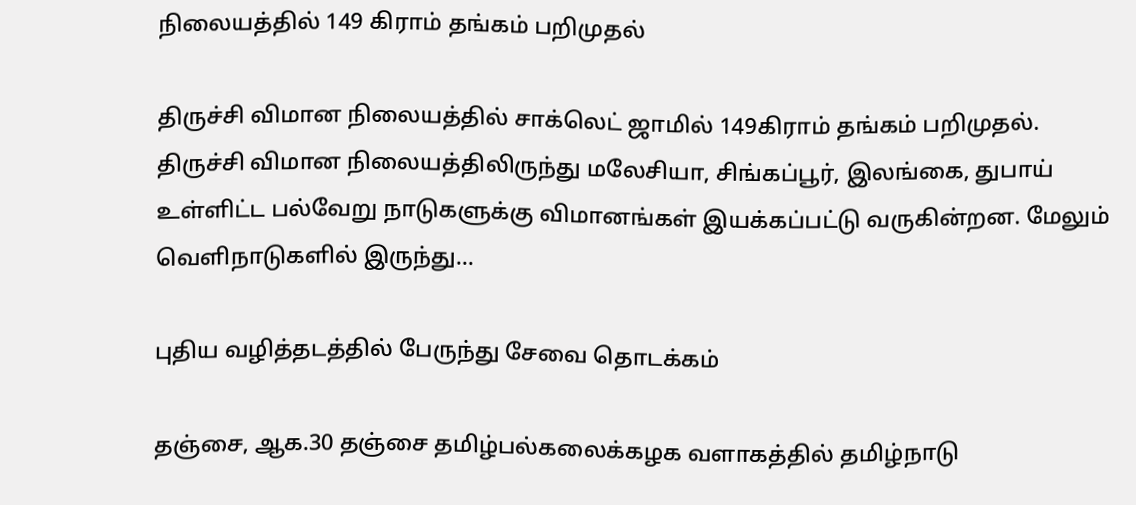நிலையத்தில் 149 கிராம் தங்கம் பறிமுதல்

திருச்சி விமான நிலையத்தில் சாக்லெட் ஜாமில் 149கிராம் தங்கம் பறிமுதல். திருச்சி விமான நிலையத்திலிருந்து மலேசியா, சிங்கப்பூர், இலங்கை, துபாய் உள்ளிட்ட பல்வேறு நாடுகளுக்கு விமானங்கள் இயக்கப்பட்டு வருகின்றன. மேலும் வெளிநாடுகளில் இருந்து…

புதிய வழித்தடத்தில் பேருந்து சேவை தொடக்கம்

தஞ்சை, ஆக.30 தஞ்சை தமிழ்பல்கலைக்கழக வளாகத்தில் தமிழ்நாடு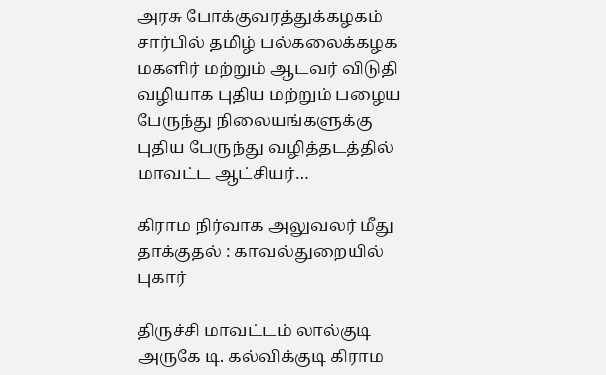அரசு போக்குவரத்துக்கழகம் சார்பில் தமிழ் பல்கலைக்கழக மகளிர் மற்றும் ஆடவர் விடுதி வழியாக புதிய மற்றும் பழைய பேருந்து நிலையங்களுக்கு புதிய பேருந்து வழித்தடத்தில் மாவட்ட ஆட்சியர்…

கிராம நிர்வாக அலுவலர் மீது தாக்குதல் : காவல்துறையில் புகார்

திருச்சி மாவட்டம் லால்குடி அருகே டி. கல்விக்குடி கிராம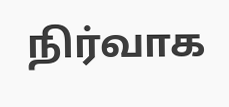நிர்வாக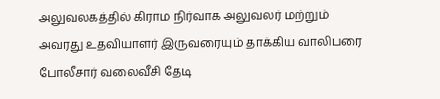அலுவலகத்தில் கிராம நிர்வாக அலுவலர் மற்றும் அவரது உதவியாளர் இருவரையும் தாக்கிய வாலிபரை போலீசார் வலைவீசி தேடி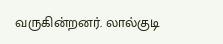வருகின்றனர். லால்குடி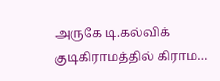அருகே டி.கல்விக் குடிகிராமத்தில் கிராம…